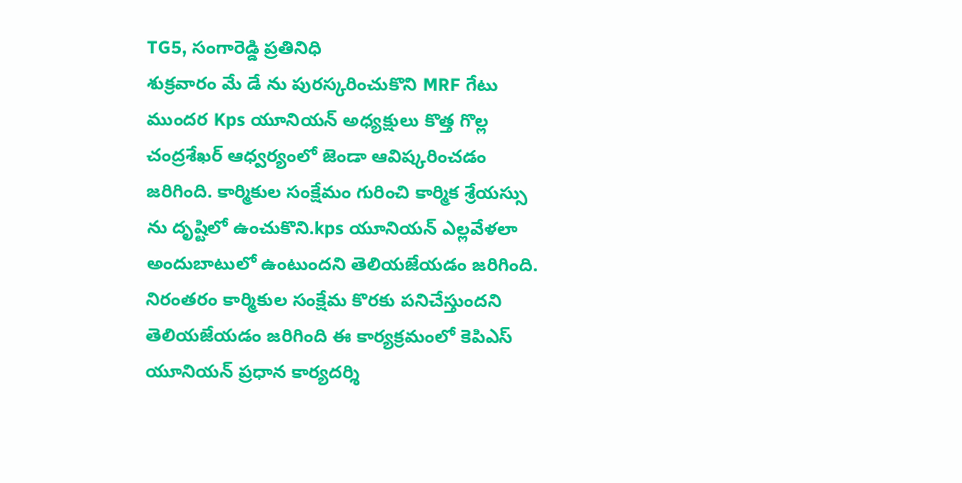TG5, సంగారెడ్డి ప్రతినిధి
శుక్రవారం మే డే ను పురస్కరించుకొని MRF గేటు ముందర Kps యూనియన్ అధ్యక్షులు కొత్త గొల్ల చంద్రశేఖర్ ఆధ్వర్యంలో జెండా ఆవిష్కరించడం జరిగింది. కార్మికుల సంక్షేమం గురించి కార్మిక శ్రేయస్సు ను దృష్టిలో ఉంచుకొని.kps యూనియన్ ఎల్లవేళలా అందుబాటులో ఉంటుందని తెలియజేయడం జరిగింది. నిరంతరం కార్మికుల సంక్షేమ కొరకు పనిచేస్తుందని తెలియజేయడం జరిగింది ఈ కార్యక్రమంలో కెపిఎస్ యూనియన్ ప్రధాన కార్యదర్శి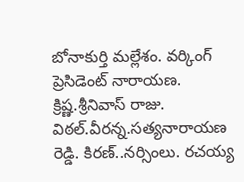బోనాకుర్తి మల్లేశం. వర్కింగ్ ప్రెసిడెంట్ నారాయణ. క్రిష్ణ.శ్రీనివాస్ రాజు. విఠల్.వీరన్న.సత్యనారాయణ రెడ్డి. కిరణ్..నర్సింలు. రచయ్య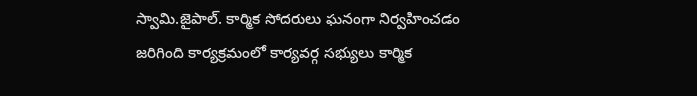స్వామి.జైపాల్. కార్మిక సోదరులు ఘనంగా నిర్వహించడం జరిగింది కార్యక్రమంలో కార్యవర్గ సభ్యులు కార్మిక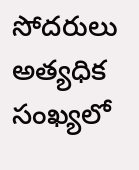సోదరులు అత్యధిక సంఖ్యలో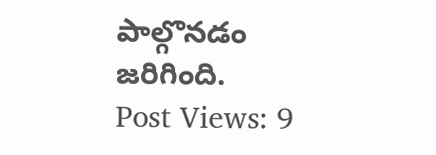పాల్గొనడం జరిగింది.
Post Views: 9